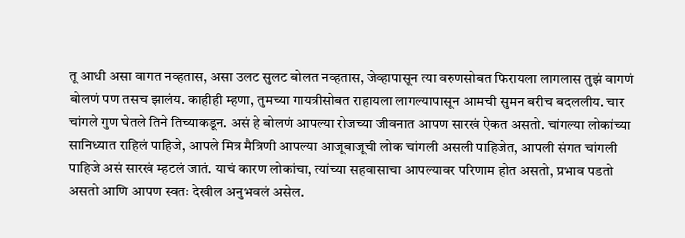तू आधी असा वागत नव्हतास, असा उलट सुलट बोलत नव्हतास, जेव्हापासून त्या वरुणसोबत फिरायला लागलास तुझं वागणं बोलणं पण तसच झालंय. काहीही म्हणा, तुमच्या गायत्रीसोबत राहायला लागल्यापासून आमची सुमन बरीच बदललीय. चार चांगले गुण घेतले तिने तिच्याकडून. असं हे बोलणं आपल्या रोजच्या जीवनात आपण सारखं ऐकत असतो. चांगल्या लोकांच्या सानिध्यात राहिलं पाहिजे, आपले मित्र मैत्रिणी आपल्या आजूबाजूची लोक चांगली असली पाहिजेत, आपली संगत चांगली पाहिजे असं सारखं म्हटलं जातं. याचं कारण लोकांचा, त्यांच्या सहवासाचा आपल्यावर परिणाम होत असतो, प्रभाव पडतो असतो आणि आपण स्वतः देखील अनुभवलं असेल.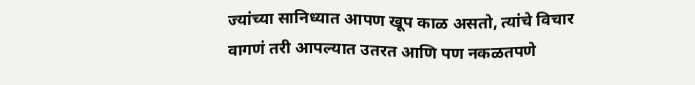ज्यांच्या सानिध्यात आपण खूप काळ असतो, त्यांचे विचार वागणं तरी आपल्यात उतरत आणि पण नकळतपणे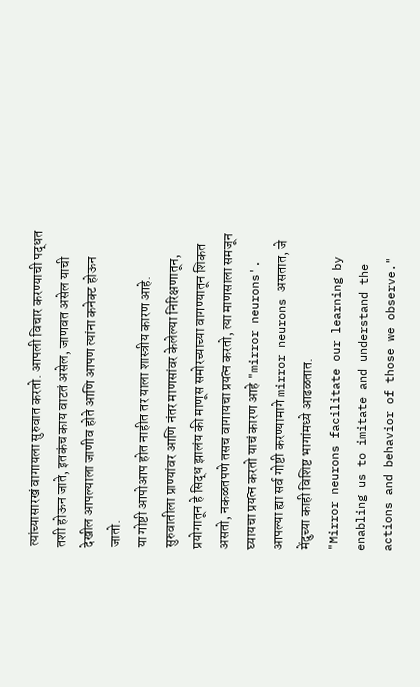त्यांच्यासारखं वागायला सुरुवात करतो. आपली विचार करण्याची पद्धत तशी होऊन जाते, इतकंच काय वाटतं असेल, जाणवत असेल याची देखील आपल्याला जाणीव होते आणि आपण त्यांना कनेक्ट होऊन जातो.
या गोष्टी आपोआप होत नाहीत तर याला शास्त्रीय कारण आहे. सुरुवातीला प्राण्यांवर आणि नंतर माणसांवर केलेल्या निरिक्षणातून, प्रयोगातून हे सिद्ध झालंय की माणूस समोरच्याच्या वागण्यातून शिकत असतो, नकळतपणे तसच वागायचा प्रयत्न करतो, त्या माणसाला समजून घ्यायचा प्रयत्न करतो याचं कारण आहे "mirror neurons'.
आपल्या ह्या सर्व गोष्टी करण्यामागे mirror neurons असतात, जे मेंदुच्या काही विशिष्ट भागांमध्ये आढळतात.
"Mirror neurons facilitate our learning by enabling us to imitate and understand the actions and behavior of those we observe."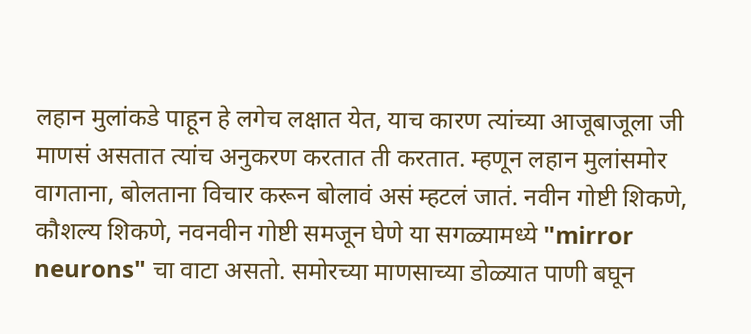लहान मुलांकडे पाहून हे लगेच लक्षात येत, याच कारण त्यांच्या आजूबाजूला जी माणसं असतात त्यांच अनुकरण करतात ती करतात. म्हणून लहान मुलांसमोर वागताना, बोलताना विचार करून बोलावं असं म्हटलं जातं. नवीन गोष्टी शिकणे, कौशल्य शिकणे, नवनवीन गोष्टी समजून घेणे या सगळ्यामध्ये "mirror neurons" चा वाटा असतो. समोरच्या माणसाच्या डोळ्यात पाणी बघून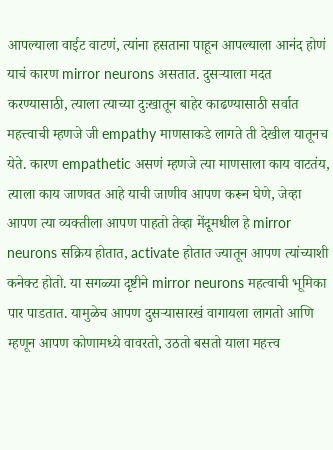आपल्याला वाईट वाटणं, त्यांना हसताना पाहून आपल्याला आनंद होणं याचं कारण mirror neurons असतात. दुसऱ्याला मदत करण्यासाठी, त्याला त्याच्या दुःखातून बाहेर काढण्यासाठी सर्वात महत्त्वाची म्हणजे जी empathy माणसाकडे लागते ती देखील यातूनच येते. कारण empathetic असणं म्हणजे त्या माणसाला काय वाटतंय, त्याला काय जाणवत आहे याची जाणीव आपण करून घेणे, जेव्हा आपण त्या व्यक्तीला आपण पाहतो तेव्हा मेंदूमधील हे mirror neurons सक्रिय होतात, activate होतात ज्यातून आपण त्यांच्याशी कनेक्ट होतो. या सगळ्या दृष्टीने mirror neurons महत्वाची भूमिका पार पाडतात. यामुळेच आपण दुसऱ्यासारखं वागायला लागतो आणि म्हणून आपण कोणामध्ये वावरतो, उठतो बसतो याला महत्त्व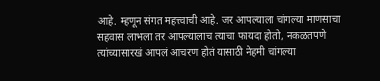आहे. म्हणून संगत महत्त्वाची आहे. जर आपल्याला चांगल्या माणसाचा सहवास लाभला तर आपल्यालाच त्याचा फायदा होतो, नकळतपणे त्यांच्यासारखं आपलं आचरण होतं यासाठी नेहमी चांगल्या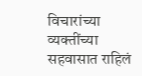विचारांच्या व्यक्तींच्या सहवासात राहिलं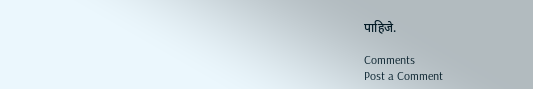पाहिजे.

Comments
Post a Comment